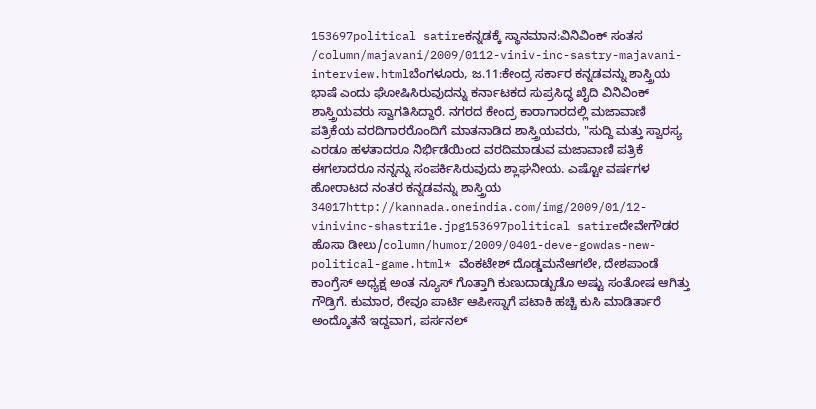153697political satireಕನ್ನಡಕ್ಕೆ ಸ್ಥಾನಮಾನ:ವಿನಿವಿಂಕ್ ಸಂತಸ /column/majavani/2009/0112-viniv-inc-sastry-majavani-interview.htmlಬೆಂಗಳೂರು, ಜ.11:ಕೇಂದ್ರ ಸರ್ಕಾರ ಕನ್ನಡವನ್ನು ಶಾಸ್ತ್ರಿಯ ಭಾಷೆ ಎಂದು ಘೋಷಿಸಿರುವುದನ್ನು ಕರ್ನಾಟಕದ ಸುಪ್ರಸಿದ್ಧ ಖೈದಿ ವಿನಿವಿಂಕ್ ಶಾಸ್ತ್ರಿಯವರು ಸ್ವಾಗತಿಸಿದ್ದಾರೆ. ನಗರದ ಕೇಂದ್ರ ಕಾರಾಗಾರದಲ್ಲಿ ಮಜಾವಾಣಿ ಪತ್ರಿಕೆಯ ವರದಿಗಾರರೊಂದಿಗೆ ಮಾತನಾಡಿದ ಶಾಸ್ತ್ರಿಯವರು, "ಸುದ್ದಿ ಮತ್ತು ಸ್ವಾರಸ್ಯ ಎರಡೂ ಹಳತಾದರೂ ನಿರ್ಭಿಡೆಯಿಂದ ವರದಿಮಾಡುವ ಮಜಾವಾಣಿ ಪತ್ರಿಕೆ ಈಗಲಾದರೂ ನನ್ನನ್ನು ಸಂಪರ್ಕಿಸಿರುವುದು ಶ್ಲಾಘನೀಯ. ಎಷ್ಟೋ ವರ್ಷಗಳ ಹೋರಾಟದ ನಂತರ ಕನ್ನಡವನ್ನು ಶಾಸ್ತ್ರಿಯ 34017http://kannada.oneindia.com/img/2009/01/12-vinivinc-shastri1e.jpg153697political satireದೇವೇಗೌಡರ ಹೊಸಾ ಡೀಲು/column/humor/2009/0401-deve-gowdas-new-political-game.html* ವೆಂಕಟೇಶ್ ದೊಡ್ಡಮನೆಆಗಲೇ, ದೇಶಪಾಂಡೆ ಕಾಂಗ್ರೆಸ್ ಅಧ್ಯಕ್ಷ ಅಂತ ನ್ಯೂಸ್ ಗೊತ್ತಾಗಿ ಕುಣುದಾಡ್ಬುಡೊ ಅಷ್ಟು ಸಂತೋಷ ಆಗಿತ್ತು ಗೌಡ್ರಿಗೆ. ಕುಮಾರ, ರೇವೂ ಪಾರ್ಟಿ ಆಪೀಸ್ನಾಗೆ ಪಟಾಕಿ ಹಚ್ಚಿ ಕುಸಿ ಮಾಡಿರ್ತಾರೆ ಅಂದ್ಕೊತನೆ ಇದ್ದವಾಗ, ಪರ್ಸನಲ್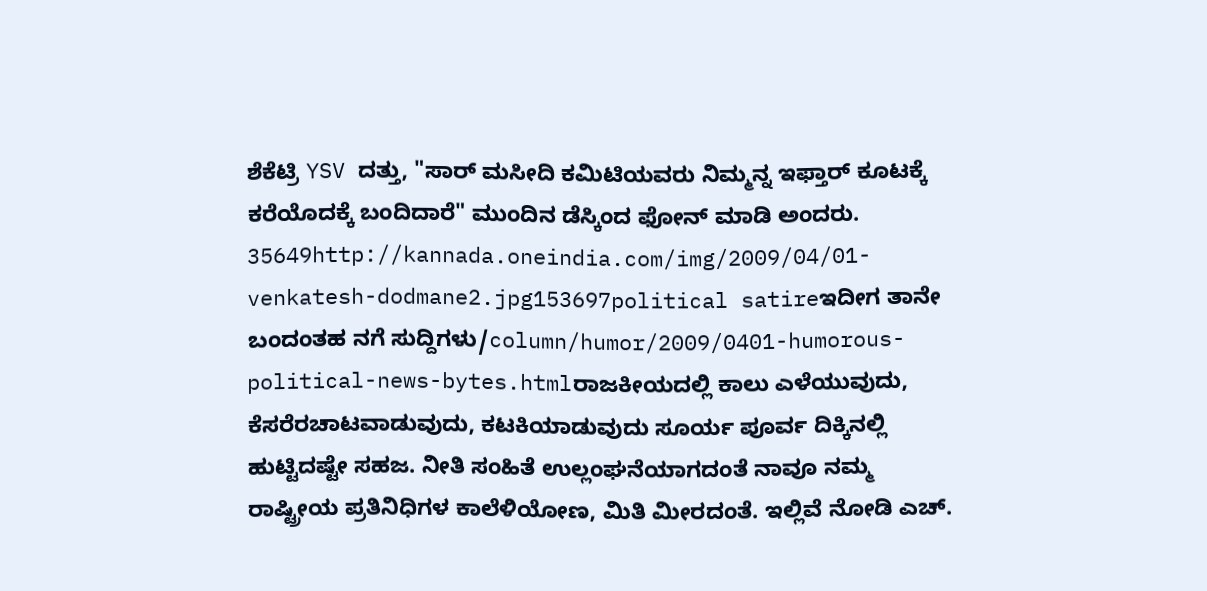ಶೆಕೆಟ್ರಿ YSV ದತ್ತು, "ಸಾರ್ ಮಸೀದಿ ಕಮಿಟಿಯವರು ನಿಮ್ಮನ್ನ ಇಫ್ತಾರ್ ಕೂಟಕ್ಕೆ ಕರೆಯೊದಕ್ಕೆ ಬಂದಿದಾರೆ" ಮುಂದಿನ ಡೆಸ್ಕಿಂದ ಫೋನ್ ಮಾಡಿ ಅಂದರು. 35649http://kannada.oneindia.com/img/2009/04/01-venkatesh-dodmane2.jpg153697political satireಇದೀಗ ತಾನೇ ಬಂದಂತಹ ನಗೆ ಸುದ್ದಿಗಳು/column/humor/2009/0401-humorous-political-news-bytes.htmlರಾಜಕೀಯದಲ್ಲಿ ಕಾಲು ಎಳೆಯುವುದು, ಕೆಸರೆರಚಾಟವಾಡುವುದು, ಕಟಕಿಯಾಡುವುದು ಸೂರ್ಯ ಪೂರ್ವ ದಿಕ್ಕಿನಲ್ಲಿ ಹುಟ್ಟಿದಷ್ಟೇ ಸಹಜ. ನೀತಿ ಸಂಹಿತೆ ಉಲ್ಲಂಘನೆಯಾಗದಂತೆ ನಾವೂ ನಮ್ಮ ರಾಷ್ಟ್ರೀಯ ಪ್ರತಿನಿಧಿಗಳ ಕಾಲೆಳಿಯೋಣ, ಮಿತಿ ಮೀರದಂತೆ. ಇಲ್ಲಿವೆ ನೋಡಿ ಎಚ್.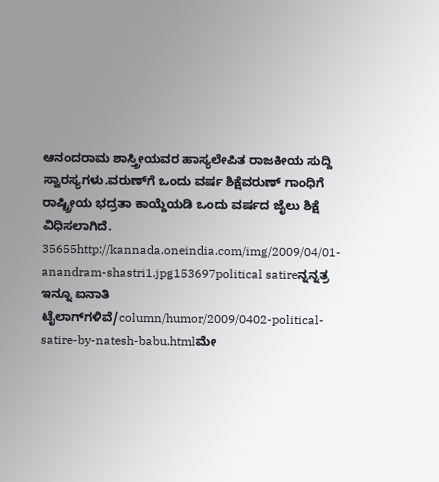ಆನಂದರಾಮ ಶಾಸ್ತ್ರೀಯವರ ಹಾಸ್ಯಲೇಪಿತ ರಾಜಕೀಯ ಸುದ್ದಿ ಸ್ವಾರಸ್ಯಗಳು.ವರುಣ್‌ಗೆ ಒಂದು ವರ್ಷ ಶಿಕ್ಷೆವರುಣ್ ಗಾಂಧಿಗೆ ರಾಷ್ಟ್ರೀಯ ಭದ್ರತಾ ಕಾಯ್ದೆಯಡಿ ಒಂದು ವರ್ಷದ ಜೈಲು ಶಿಕ್ಷೆ ವಿಧಿಸಲಾಗಿದೆ. 35655http://kannada.oneindia.com/img/2009/04/01-anandram-shastri1.jpg153697political satireನ್ನನ್ನತ್ರ ಇನ್ನೂ ಐನಾತಿ ಟೈಲಾಗ್‌ಗಳಿವೆ/column/humor/2009/0402-political-satire-by-natesh-babu.htmlಮೇ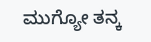ಮುಗ್ಯೋ ತನ್ಕ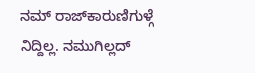ನಮ್ ರಾಜ್‌ಕಾರುಣಿಗುಳ್ಗೆ ನಿದ್ದಿಲ್ಲ. ನಮುಗಿಲ್ಲದ್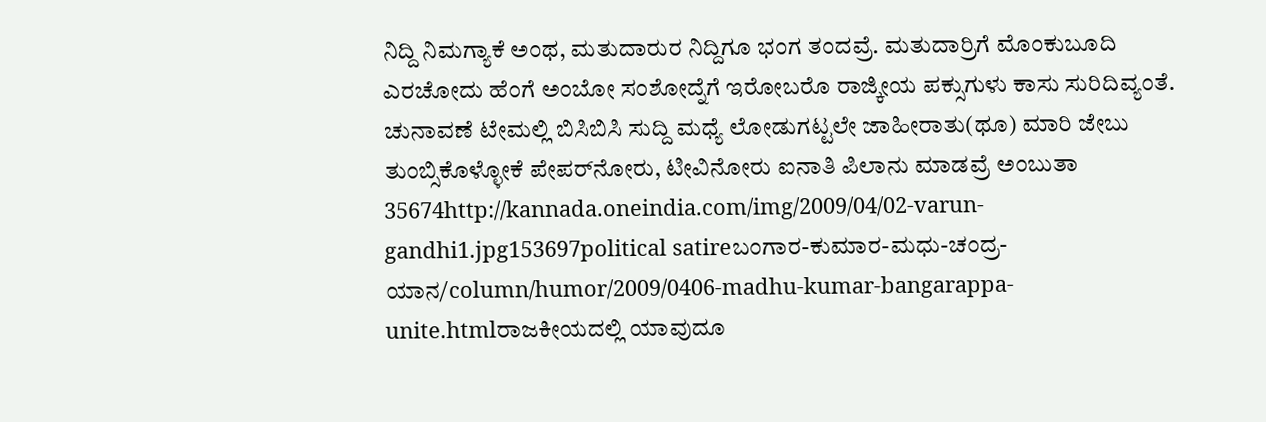ನಿದ್ದಿ ನಿಮಗ್ಯಾಕೆ ಅಂಥ, ಮತುದಾರುರ ನಿದ್ದಿಗೂ ಭಂಗ ತಂದವ್ರೆ. ಮತುದಾರ್ರಿಗೆ ಮೊಂಕುಬೂದಿ ಎರಚೋದು ಹೆಂಗೆ ಅಂಬೋ ಸಂಶೋದ್ನೆಗೆ ಇರೋಬರೊ ರಾಜ್ಕೀಯ ಪಕ್ಸುಗುಳು ಕಾಸು ಸುರಿದಿವ್ಯಂತೆ. ಚುನಾವಣೆ ಟೇಮಲ್ಲಿ ಬಿಸಿಬಿಸಿ ಸುದ್ದಿ ಮಧ್ಯೆ ಲೋಡುಗಟ್ಟಲೇ ಜಾಹೀರಾತು(ಥೂ) ಮಾರಿ ಜೇಬು ತುಂಬ್ಸಿಕೊಳ್ಳೋಕೆ ಪೇಪರ್‌ನೋರು, ಟೀವಿನೋರು ಐನಾತಿ ಪಿಲಾನು ಮಾಡವ್ರೆ ಅಂಬುತಾ 35674http://kannada.oneindia.com/img/2009/04/02-varun-gandhi1.jpg153697political satireಬಂಗಾರ-ಕುಮಾರ-ಮಧು-ಚಂದ್ರ-ಯಾನ/column/humor/2009/0406-madhu-kumar-bangarappa-unite.htmlರಾಜಕೀಯದಲ್ಲಿ ಯಾವುದೂ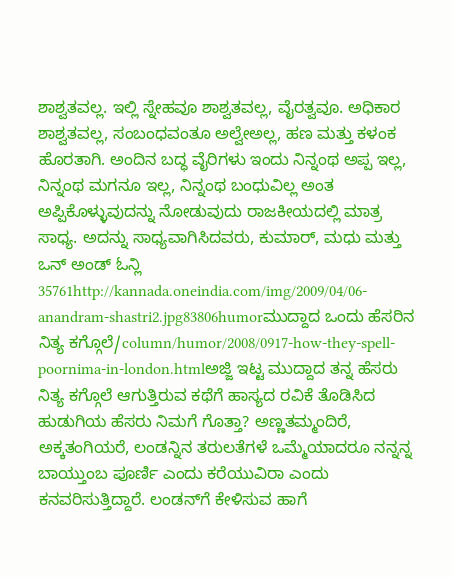ಶಾಶ್ವತವಲ್ಲ. ಇಲ್ಲಿ ಸ್ನೇಹವೂ ಶಾಶ್ವತವಲ್ಲ, ವೈರತ್ವವೂ. ಅಧಿಕಾರ ಶಾಶ್ವತವಲ್ಲ, ಸಂಬಂಧವಂತೂ ಅಲ್ವೇಅಲ್ಲ, ಹಣ ಮತ್ತು ಕಳಂಕ ಹೊರತಾಗಿ. ಅಂದಿನ ಬದ್ಧ ವೈರಿಗಳು ಇಂದು ನಿನ್ನಂಥ ಅಪ್ಪ ಇಲ್ಲ, ನಿನ್ನಂಥ ಮಗನೂ ಇಲ್ಲ, ನಿನ್ನಂಥ ಬಂಧುವಿಲ್ಲ ಅಂತ ಅಪ್ಪಿಕೊಳ್ಳುವುದನ್ನು ನೋಡುವುದು ರಾಜಕೀಯದಲ್ಲಿ ಮಾತ್ರ ಸಾಧ್ಯ. ಅದನ್ನು ಸಾಧ್ಯವಾಗಿಸಿದವರು, ಕುಮಾರ್, ಮಧು ಮತ್ತು ಒನ್ ಅಂಡ್ ಓನ್ಲಿ 35761http://kannada.oneindia.com/img/2009/04/06-anandram-shastri2.jpg83806humorಮುದ್ದಾದ ಒಂದು ಹೆಸರಿನ ನಿತ್ಯ ಕಗ್ಗೊಲೆ/column/humor/2008/0917-how-they-spell-poornima-in-london.htmlಅಜ್ಜಿ ಇಟ್ಟ ಮುದ್ದಾದ ತನ್ನ ಹೆಸರು ನಿತ್ಯ ಕಗ್ಗೊಲೆ ಆಗುತ್ತಿರುವ ಕಥೆಗೆ ಹಾಸ್ಯದ ರವಿಕೆ ತೊಡಿಸಿದ ಹುಡುಗಿಯ ಹೆಸರು ನಿಮಗೆ ಗೊತ್ತಾ? ಅಣ್ಣತಮ್ಮಂದಿರೆ, ಅಕ್ಕತಂಗಿಯರೆ, ಲಂಡನ್ನಿನ ತರುಲತೆಗಳೆ ಒಮ್ಮೆಯಾದರೂ ನನ್ನನ್ನ ಬಾಯ್ತುಂಬ ಪೂರ್ಣಿ ಎಂದು ಕರೆಯುವಿರಾ ಎಂದು ಕನವರಿಸುತ್ತಿದ್ದಾರೆ. ಲಂಡನ್‌ಗೆ ಕೇಳಿಸುವ ಹಾಗೆ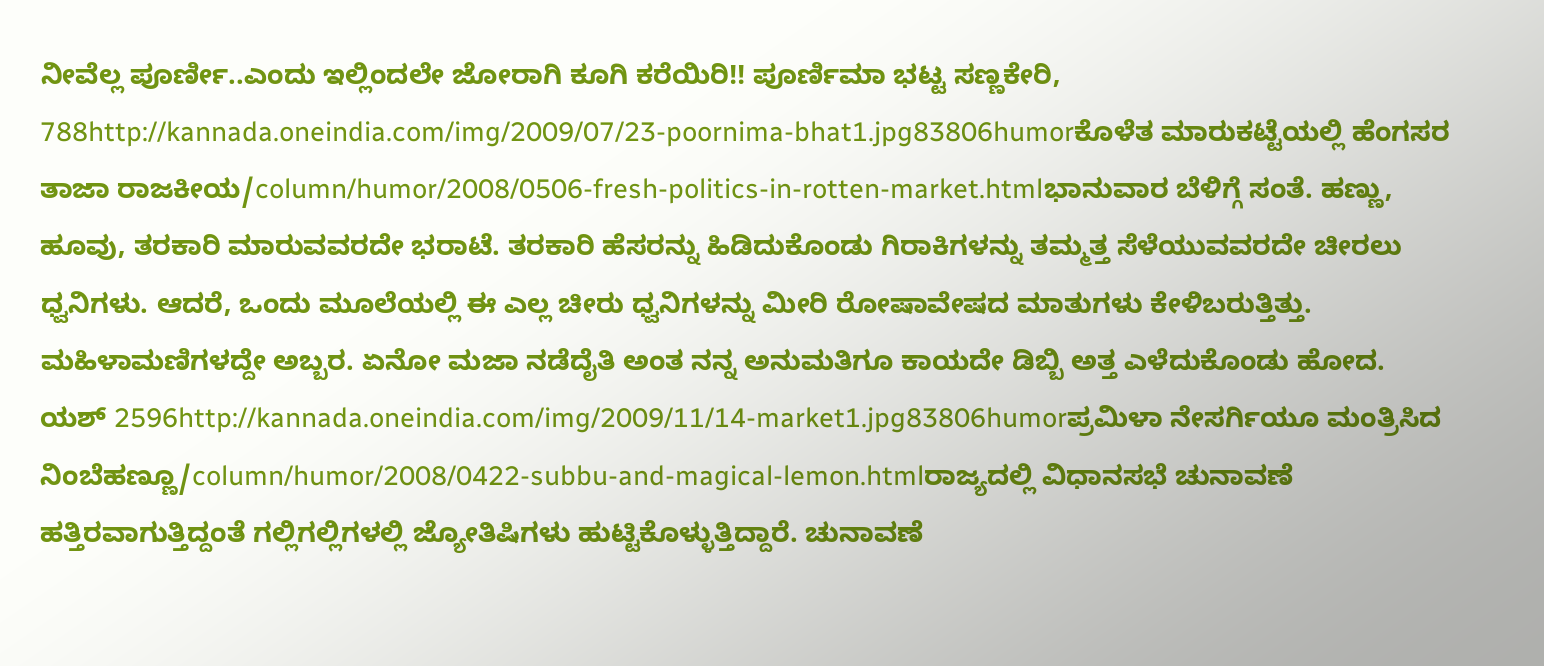ನೀವೆಲ್ಲ ಪೂರ್ಣೀ..ಎಂದು ಇಲ್ಲಿಂದಲೇ ಜೋರಾಗಿ ಕೂಗಿ ಕರೆಯಿರಿ!! ಪೂರ್ಣಿಮಾ ಭಟ್ಟ ಸಣ್ಣಕೇರಿ, 788http://kannada.oneindia.com/img/2009/07/23-poornima-bhat1.jpg83806humorಕೊಳೆತ ಮಾರುಕಟ್ಟೆಯಲ್ಲಿ ಹೆಂಗಸರ ತಾಜಾ ರಾಜಕೀಯ/column/humor/2008/0506-fresh-politics-in-rotten-market.htmlಭಾನುವಾರ ಬೆಳಿಗ್ಗೆ ಸಂತೆ. ಹಣ್ಣು, ಹೂವು, ತರಕಾರಿ ಮಾರುವವರದೇ ಭರಾಟೆ. ತರಕಾರಿ ಹೆಸರನ್ನು ಹಿಡಿದುಕೊಂಡು ಗಿರಾಕಿಗಳನ್ನು ತಮ್ಮತ್ತ ಸೆಳೆಯುವವರದೇ ಚೀರಲು ಧ್ವನಿಗಳು. ಆದರೆ, ಒಂದು ಮೂಲೆಯಲ್ಲಿ ಈ ಎಲ್ಲ ಚೀರು ಧ್ವನಿಗಳನ್ನು ಮೀರಿ ರೋಷಾವೇಷದ ಮಾತುಗಳು ಕೇಳಿಬರುತ್ತಿತ್ತು. ಮಹಿಳಾಮಣಿಗಳದ್ದೇ ಅಬ್ಬರ. ಏನೋ ಮಜಾ ನಡೆದೈತಿ ಅಂತ ನನ್ನ ಅನುಮತಿಗೂ ಕಾಯದೇ ಡಿಬ್ಬಿ ಅತ್ತ ಎಳೆದುಕೊಂಡು ಹೋದ. ಯಶ್ 2596http://kannada.oneindia.com/img/2009/11/14-market1.jpg83806humorಪ್ರಮಿಳಾ ನೇಸರ್ಗಿಯೂ ಮಂತ್ರಿಸಿದ ನಿಂಬೆಹಣ್ಣೂ/column/humor/2008/0422-subbu-and-magical-lemon.htmlರಾಜ್ಯದಲ್ಲಿ ವಿಧಾನಸಭೆ ಚುನಾವಣೆ ಹತ್ತಿರವಾಗುತ್ತಿದ್ದಂತೆ ಗಲ್ಲಿಗಲ್ಲಿಗಳಲ್ಲಿ ಜ್ಯೋತಿಷಿಗಳು ಹುಟ್ಟಿಕೊಳ್ಳುತ್ತಿದ್ದಾರೆ. ಚುನಾವಣೆ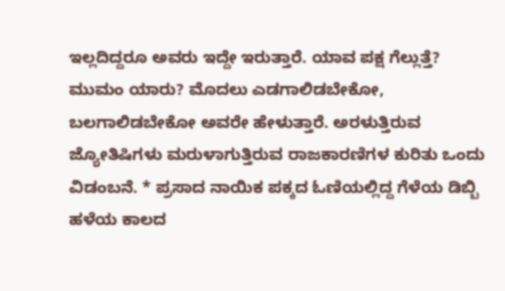ಇಲ್ಲದಿದ್ದರೂ ಅವರು ಇದ್ದೇ ಇರುತ್ತಾರೆ. ಯಾವ ಪಕ್ಷ ಗೆಲ್ಲುತ್ತೆ? ಮುಮಂ ಯಾರು? ಮೊದಲು ಎಡಗಾಲಿಡಬೇಕೋ, ಬಲಗಾಲಿಡಬೇಕೋ ಅವರೇ ಹೇಳುತ್ತಾರೆ. ಅರಳುತ್ತಿರುವ ಜ್ಯೋತಿಷಿಗಳು ಮರುಳಾಗುತ್ತಿರುವ ರಾಜಕಾರಣಿಗಳ ಕುರಿತು ಒಂದು ವಿಡಂಬನೆ. * ಪ್ರಸಾದ ನಾಯಿಕ ಪಕ್ಕದ ಓಣಿಯಲ್ಲಿದ್ದ ಗೆಳೆಯ ಡಿಬ್ಬಿ ಹಳೆಯ ಕಾಲದ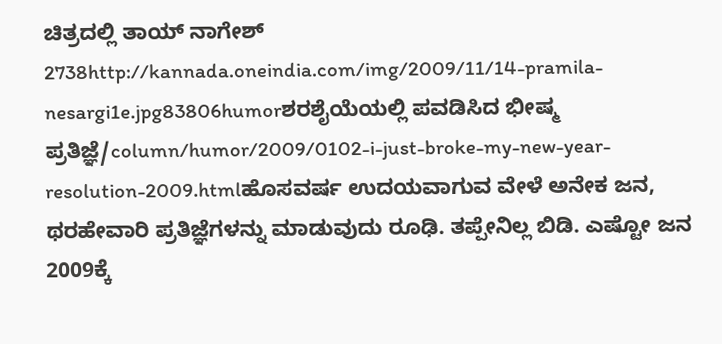ಚಿತ್ರದಲ್ಲಿ ತಾಯ್ ನಾಗೇಶ್ 2738http://kannada.oneindia.com/img/2009/11/14-pramila-nesargi1e.jpg83806humorಶರಶೈಯೆಯಲ್ಲಿ ಪವಡಿಸಿದ ಭೀಷ್ಮ ಪ್ರತಿಜ್ಞೆ/column/humor/2009/0102-i-just-broke-my-new-year-resolution-2009.htmlಹೊಸವರ್ಷ ಉದಯವಾಗುವ ವೇಳೆ ಅನೇಕ ಜನ, ಥರಹೇವಾರಿ ಪ್ರತಿಜ್ಞೆಗಳನ್ನು ಮಾಡುವುದು ರೂಢಿ. ತಪ್ಪೇನಿಲ್ಲ ಬಿಡಿ. ಎಷ್ಟೋ ಜನ 2009ಕ್ಕೆ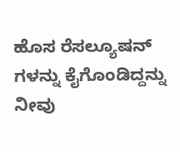ಹೊಸ ರೆಸಲ್ಯೂಷನ್ ಗಳನ್ನು ಕೈಗೊಂಡಿದ್ದನ್ನು ನೀವು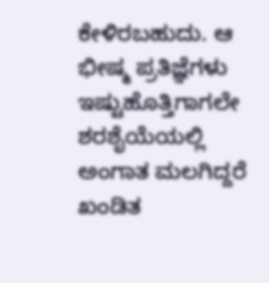ಕೇಳಿರಬಹುದು. ಆ ಭೀಷ್ಮ ಪ್ರತಿಜ್ಞೆಗಳು ಇಷ್ಟುಹೊತ್ತಿಗಾಗಲೇ ಶರಶೈಯೆಯಲ್ಲಿ ಅಂಗಾತ ಮಲಗಿದ್ದರೆ ಖಂಡಿತ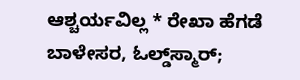ಆಶ್ಚರ್ಯವಿಲ್ಲ * ರೇಖಾ ಹೆಗಡೆ ಬಾಳೇಸರ, ಓಲ್ಡ್‌ಸ್ಮಾರ್;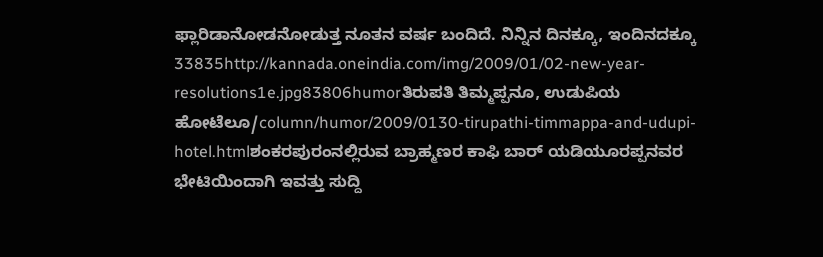ಫ್ಲಾರಿಡಾನೋಡನೋಡುತ್ತ ನೂತನ ವರ್ಷ ಬಂದಿದೆ. ನಿನ್ನಿನ ದಿನಕ್ಕೂ, ಇಂದಿನದಕ್ಕೂ 33835http://kannada.oneindia.com/img/2009/01/02-new-year-resolutions1e.jpg83806humorತಿರುಪತಿ ತಿಮ್ಮಪ್ಪನೂ, ಉಡುಪಿಯ ಹೋಟೆಲೂ/column/humor/2009/0130-tirupathi-timmappa-and-udupi-hotel.htmlಶಂಕರಪುರಂನಲ್ಲಿರುವ ಬ್ರಾಹ್ಮಣರ ಕಾಫಿ ಬಾರ್ ಯಡಿಯೂರಪ್ಪನವರ ಭೇಟಿಯಿಂದಾಗಿ ಇವತ್ತು ಸುದ್ದಿ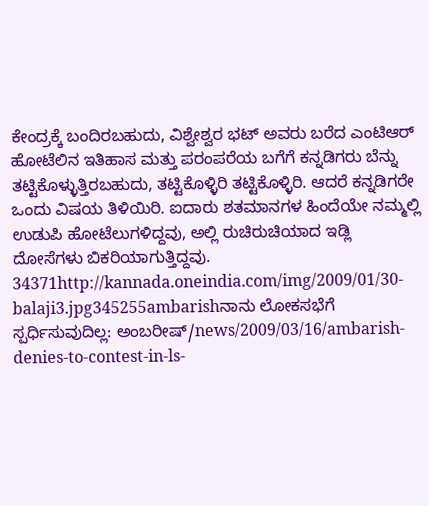ಕೇಂದ್ರಕ್ಕೆ ಬಂದಿರಬಹುದು, ವಿಶ್ವೇಶ್ವರ ಭಟ್ ಅವರು ಬರೆದ ಎಂಟಿಆರ್ ಹೋಟೆಲಿನ ಇತಿಹಾಸ ಮತ್ತು ಪರಂಪರೆಯ ಬಗೆಗೆ ಕನ್ನಡಿಗರು ಬೆನ್ನು ತಟ್ಟಿಕೊಳ್ಳುತ್ತಿರಬಹುದು, ತಟ್ಟಿಕೊಳ್ಳಿರಿ ತಟ್ಟಿಕೊಳ್ಳಿರಿ. ಆದರೆ ಕನ್ನಡಿಗರೇ ಒಂದು ವಿಷಯ ತಿಳಿಯಿರಿ. ಐದಾರು ಶತಮಾನಗಳ ಹಿಂದೆಯೇ ನಮ್ಮಲ್ಲಿ ಉಡುಪಿ ಹೋಟೆಲುಗಳಿದ್ದವು, ಅಲ್ಲಿ ರುಚಿರುಚಿಯಾದ ಇಡ್ಲಿ ದೋಸೆಗಳು ಬಿಕರಿಯಾಗುತ್ತಿದ್ದವು. 34371http://kannada.oneindia.com/img/2009/01/30-balaji3.jpg345255ambarishನಾನು ಲೋಕಸಭೆಗೆ ಸ್ಪರ್ಧಿಸುವುದಿಲ್ಲ: ಅಂಬರೀಷ್/news/2009/03/16/ambarish-denies-to-contest-in-ls-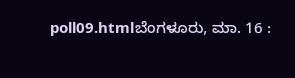poll09.htmlಬೆಂಗಳೂರು, ಮಾ. 16 :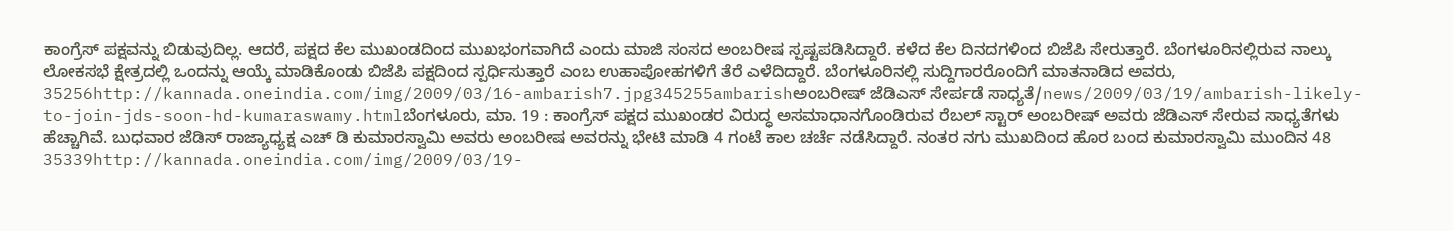ಕಾಂಗ್ರೆಸ್ ಪಕ್ಷವನ್ನು ಬಿಡುವುದಿಲ್ಲ. ಆದರೆ, ಪಕ್ಷದ ಕೆಲ ಮುಖಂಡದಿಂದ ಮುಖಭಂಗವಾಗಿದೆ ಎಂದು ಮಾಜಿ ಸಂಸದ ಅಂಬರೀಷ ಸ್ಪಷ್ಟಪಡಿಸಿದ್ದಾರೆ. ಕಳೆದ ಕೆಲ ದಿನದಗಳಿಂದ ಬಿಜೆಪಿ ಸೇರುತ್ತಾರೆ. ಬೆಂಗಳೂರಿನಲ್ಲಿರುವ ನಾಲ್ಕು ಲೋಕಸಭೆ ಕ್ಷೇತ್ರದಲ್ಲಿ ಒಂದನ್ನು ಆಯ್ಕೆ ಮಾಡಿಕೊಂಡು ಬಿಜೆಪಿ ಪಕ್ಷದಿಂದ ಸ್ಪರ್ಧಿಸುತ್ತಾರೆ ಎಂಬ ಉಹಾಪೋಹಗಳಿಗೆ ತೆರೆ ಎಳೆದಿದ್ದಾರೆ. ಬೆಂಗಳೂರಿನಲ್ಲಿ ಸುದ್ದಿಗಾರರೊಂದಿಗೆ ಮಾತನಾಡಿದ ಅವರು, 35256http://kannada.oneindia.com/img/2009/03/16-ambarish7.jpg345255ambarishಅಂಬರೀಷ್ ಜೆಡಿಎಸ್ ಸೇರ್ಪಡೆ ಸಾಧ್ಯತೆ/news/2009/03/19/ambarish-likely-to-join-jds-soon-hd-kumaraswamy.htmlಬೆಂಗಳೂರು, ಮಾ. 19 : ಕಾಂಗ್ರೆಸ್ ಪಕ್ಷದ ಮುಖಂಡರ ವಿರುದ್ಧ ಅಸಮಾಧಾನಗೊಂಡಿರುವ ರೆಬಲ್ ಸ್ಟಾರ್ ಅಂಬರೀಷ್ ಅವರು ಜೆಡಿಎಸ್ ಸೇರುವ ಸಾಧ್ಯತೆಗಳು ಹೆಚ್ಚಾಗಿವೆ. ಬುಧವಾರ ಜೆಡಿಸ್ ರಾಜ್ಯಾಧ್ಯಕ್ಷ ಎಚ್ ಡಿ ಕುಮಾರಸ್ವಾಮಿ ಅವರು ಅಂಬರೀಷ ಅವರನ್ನು ಭೇಟಿ ಮಾಡಿ 4 ಗಂಟೆ ಕಾಲ ಚರ್ಚೆ ನಡೆಸಿದ್ದಾರೆ. ನಂತರ ನಗು ಮುಖದಿಂದ ಹೊರ ಬಂದ ಕುಮಾರಸ್ವಾಮಿ ಮುಂದಿನ 48 35339http://kannada.oneindia.com/img/2009/03/19-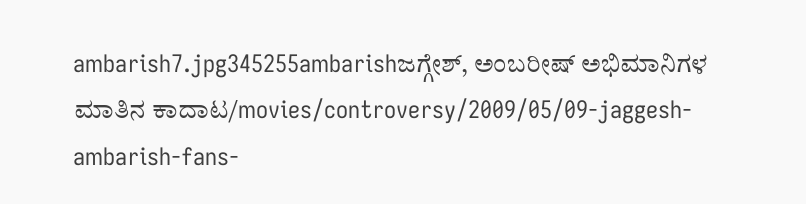ambarish7.jpg345255ambarishಜಗ್ಗೇಶ್, ಅಂಬರೀಷ್ ಅಭಿಮಾನಿಗಳ ಮಾತಿನ ಕಾದಾಟ/movies/controversy/2009/05/09-jaggesh-ambarish-fans-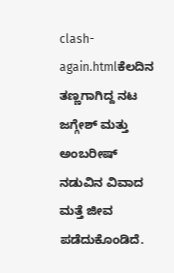clash-again.htmlಕೆಲದಿನ ತಣ್ಣಗಾಗಿದ್ದ ನಟ ಜಗ್ಗೇಶ್ ಮತ್ತು ಅಂಬರೀಷ್ ನಡುವಿನ ವಿವಾದ ಮತ್ತೆ ಜೀವ ಪಡೆದುಕೊಂಡಿದೆ.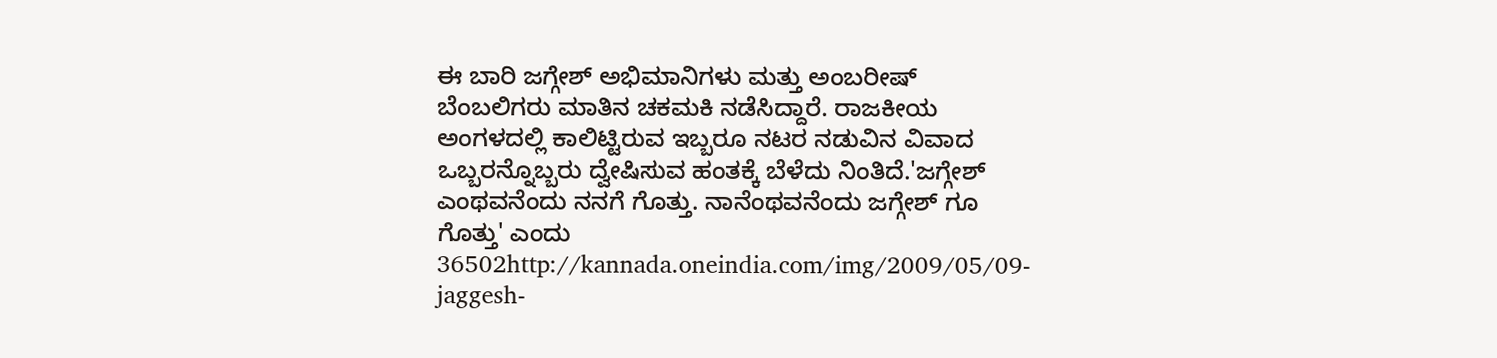ಈ ಬಾರಿ ಜಗ್ಗೇಶ್ ಅಭಿಮಾನಿಗಳು ಮತ್ತು ಅಂಬರೀಷ್ ಬೆಂಬಲಿಗರು ಮಾತಿನ ಚಕಮಕಿ ನಡೆಸಿದ್ದಾರೆ. ರಾಜಕೀಯ ಅಂಗಳದಲ್ಲಿ ಕಾಲಿಟ್ಟಿರುವ ಇಬ್ಬರೂ ನಟರ ನಡುವಿನ ವಿವಾದ ಒಬ್ಬರನ್ನೊಬ್ಬರು ದ್ವೇಷಿಸುವ ಹಂತಕ್ಕೆ ಬೆಳೆದು ನಿಂತಿದೆ.'ಜಗ್ಗೇಶ್ ಎಂಥವನೆಂದು ನನಗೆ ಗೊತ್ತು. ನಾನೆಂಥವನೆಂದು ಜಗ್ಗೇಶ್ ಗೂ ಗೊತ್ತು' ಎಂದು 36502http://kannada.oneindia.com/img/2009/05/09-jaggesh-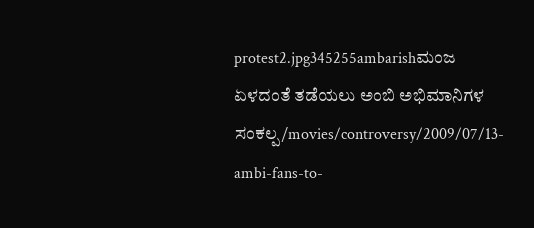protest2.jpg345255ambarishಮಂಜ ಏಳದಂತೆ ತಡೆಯಲು ಅಂಬಿ ಅಭಿಮಾನಿಗಳ ಸಂಕಲ್ಪ/movies/controversy/2009/07/13-ambi-fans-to-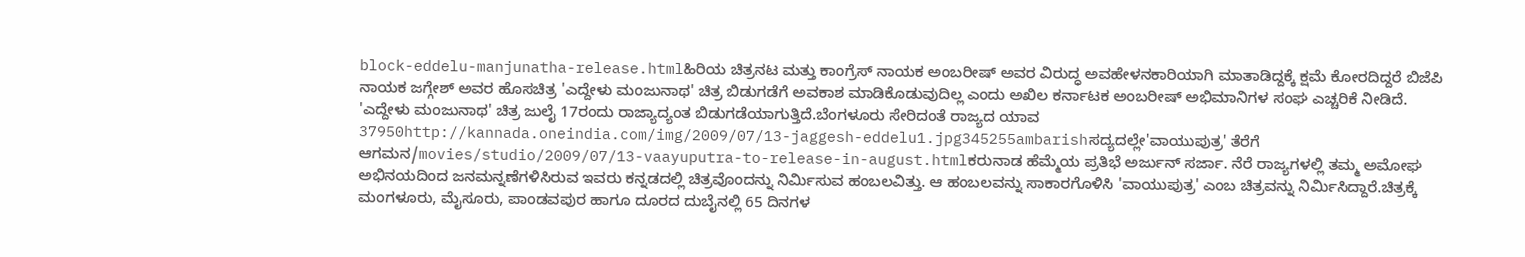block-eddelu-manjunatha-release.htmlಹಿರಿಯ ಚಿತ್ರನಟ ಮತ್ತು ಕಾಂಗ್ರೆಸ್ ನಾಯಕ ಅಂಬರೀಷ್ ಅವರ ವಿರುದ್ಧ ಅವಹೇಳನಕಾರಿಯಾಗಿ ಮಾತಾಡಿದ್ದಕ್ಕೆ ಕ್ಷಮೆ ಕೋರದಿದ್ದರೆ ಬಿಜೆಪಿ ನಾಯಕ ಜಗ್ಗೇಶ್ ಅವರ ಹೊಸಚಿತ್ರ 'ಎದ್ದೇಳು ಮಂಜುನಾಥ' ಚಿತ್ರ ಬಿಡುಗಡೆಗೆ ಅವಕಾಶ ಮಾಡಿಕೊಡುವುದಿಲ್ಲ ಎಂದು ಅಖಿಲ ಕರ್ನಾಟಕ ಅಂಬರೀಷ್ ಅಭಿಮಾನಿಗಳ ಸಂಘ ಎಚ್ಚರಿಕೆ ನೀಡಿದೆ. 'ಎದ್ದೇಳು ಮಂಜುನಾಥ' ಚಿತ್ರ ಜುಲೈ 17ರಂದು ರಾಜ್ಯಾದ್ಯಂತ ಬಿಡುಗಡೆಯಾಗುತ್ತಿದೆ.ಬೆಂಗಳೂರು ಸೇರಿದಂತೆ ರಾಜ್ಯದ ಯಾವ 37950http://kannada.oneindia.com/img/2009/07/13-jaggesh-eddelu1.jpg345255ambarishಸದ್ಯದಲ್ಲೇ'ವಾಯುಪುತ್ರ' ತೆರೆಗೆ ಆಗಮನ/movies/studio/2009/07/13-vaayuputra-to-release-in-august.htmlಕರುನಾಡ ಹೆಮ್ಮೆಯ ಪ್ರತಿಭೆ ಅರ್ಜುನ್ ಸರ್ಜಾ. ನೆರೆ ರಾಜ್ಯಗಳಲ್ಲಿ ತಮ್ಮ ಅಮೋಘ ಅಭಿನಯದಿಂದ ಜನಮನ್ನಣೆಗಳಿಸಿರುವ ಇವರು ಕನ್ನಡದಲ್ಲಿ ಚಿತ್ರವೊಂದನ್ನು ನಿರ್ಮಿಸುವ ಹಂಬಲವಿತ್ತು. ಆ ಹಂಬಲವನ್ನು ಸಾಕಾರಗೊಳಿಸಿ 'ವಾಯುಪುತ್ರ' ಎಂಬ ಚಿತ್ರವನ್ನು ನಿರ್ಮಿಸಿದ್ದಾರೆ.ಚಿತ್ರಕ್ಕೆ ಮಂಗಳೂರು, ಮೈಸೂರು, ಪಾಂಡವಪುರ ಹಾಗೂ ದೂರದ ದುಬೈನಲ್ಲಿ 65 ದಿನಗಳ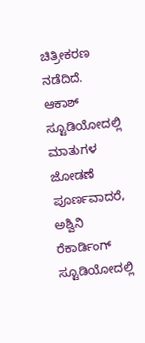ಚಿತ್ರೀಕರಣ ನಡೆದಿದೆ. ಆಕಾಶ್ ಸ್ಟೂಡಿಯೋದಲ್ಲಿ ಮಾತುಗಳ ಜೋಡಣೆ ಪೂರ್ಣವಾದರೆ, ಅಶ್ವಿನಿ ರೆಕಾರ್ಡಿಂಗ್ ಸ್ಟೂಡಿಯೋದಲ್ಲಿ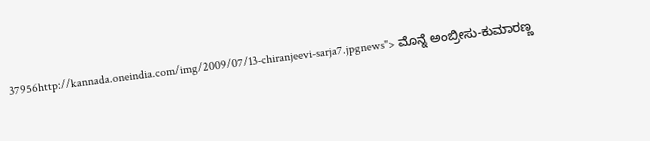37956http://kannada.oneindia.com/img/2009/07/13-chiranjeevi-sarja7.jpgnews"> ಮೊನ್ನೆ ಅಂಬ್ರೀಸು-ಕುಮಾರಣ್ಣ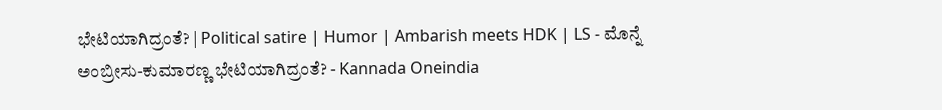ಭೇಟಿಯಾಗಿದ್ರಂತೆ? | Political satire | Humor | Ambarish meets HDK | LS - ಮೊನ್ನೆ ಅಂಬ್ರೀಸು-ಕುಮಾರಣ್ಣ ಭೇಟಿಯಾಗಿದ್ರಂತೆ? - Kannada Oneindia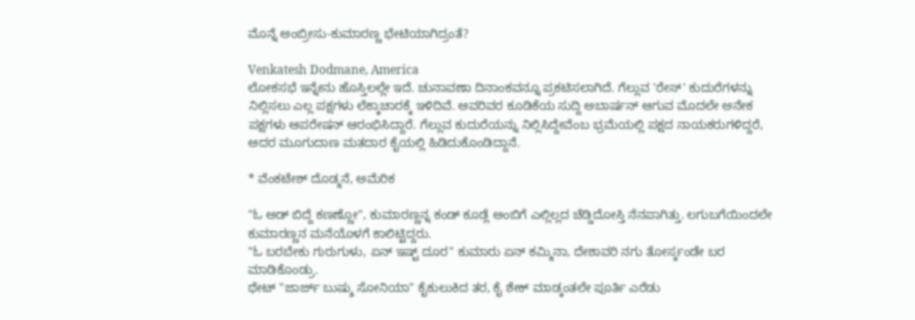ಮೊನ್ನೆ ಅಂಬ್ರೀಸು-ಕುಮಾರಣ್ಣ ಭೇಟಿಯಾಗಿದ್ರಂತೆ?

Venkatesh Dodmane, America
ಲೋಕಸಭೆ ಇನ್ನೇನು ಹೊಸ್ತಿಲಲ್ಲೇ ಇದೆ. ಚುನಾವಣಾ ದಿನಾಂಕವನ್ನೂ ಪ್ರಕಟಿಸಲಾಗಿದೆ. ಗೆಲ್ಲುವ 'ರೇಸ್' ಕುದುರೆಗಳನ್ನು ನಿಲ್ಲಿಸಲು ಎಲ್ಲ ಪಕ್ಷಗಳು ಲೆಕ್ಕಾಚಾರಕ್ಕೆ ಇಳಿದಿವೆ. ಅವರಿವರ ಕೂಡಿಕೆಯ ಸುದ್ದಿ ಅಬಾರ್ಷನ್ ಆಗುವ ಮೊದಲೇ ಅನೇಕ ಪಕ್ಷಗಳು ಆಪರೇಷನ್ ಆರಂಭಿಸಿದ್ದಾರೆ. ಗೆಲ್ಲುವ ಕುದುರೆಯನ್ನು ನಿಲ್ಲಿಸಿದ್ದೇವೆಂಬ ಭ್ರಮೆಯಲ್ಲಿ ಪಕ್ಷದ ನಾಯಕರುಗಳಿದ್ದರೆ, ಅದರ ಮೂಗುದಾಣ ಮತದಾರ ಕೈಯಲ್ಲಿ ಹಿಡಿದುಕೊಂಡಿದ್ದಾನೆ.

* ವೆಂಕಟೇಶ್ ದೊಡ್ಮನೆ, ಅಮೆರಿಕ

"ಓ ಅಡ್ ಬಿದ್ದೆ ಕಣಣ್ಣೋ", ಕುಮಾರಣ್ಣನ್ನ ಕಂಡ್ ಕೂಡ್ಲೆ ಅಂಬಿಗೆ ಎಲ್ಲಿಲ್ಲದ ಚೆಡ್ಡಿದೋಸ್ತಿ ನೆನಪಾಗಿತ್ತು. ಲಗುಬಗೆಯಿಂದಲೇ ಕುಮಾರಣ್ಣನ ಮನೆಯೊಳಗೆ ಕಾಲಿಟ್ಟಿದ್ದರು.
"ಓ ಬರಬೇಕು ಗುರುಗುಳು, ಏನ್ ಇಷ್ಟ್ ದೂರ" ಕುಮಾರು ಏನ್ ಕಮ್ಮಿನಾ, ದೇಶಾವರಿ ನಗು ತೋರ್ಸ್ಕಂಡೇ ಬರ ಮಾಡಿಕೊಂಡ್ರು.
ಥೇಟ್ "ಜಾರ್ಜ್ ಬುಷ್ಶು ಸೋನಿಯಾ" ಕೈಕುಲುಕಿದ ತರ, ಕೈ ಶೇಕ್ ಮಾಡ್ಕಂತಲೇ ಪೂರ್ತಿ ಎರೆಡು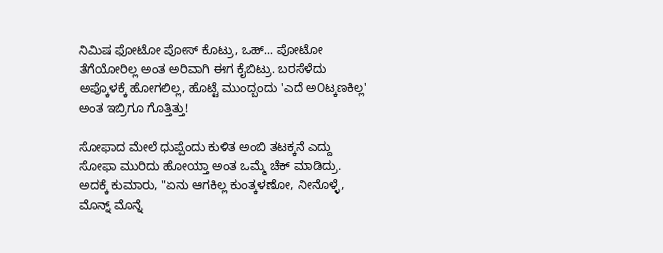ನಿಮಿಷ ಫೋಟೋ ಪೋಸ್ ಕೊಟ್ರು, ಒಹ್... ಪೋಟೋ ತೆಗೆಯೋರಿಲ್ಲ ಅಂತ ಅರಿವಾಗಿ ಈಗ ಕೈಬಿಟ್ರು. ಬರಸೆಳೆದು ಅಪ್ಕೊಳಕ್ಕೆ ಹೋಗಲಿಲ್ಲ, ಹೊಟ್ಟೆ ಮುಂದ್ಬಂದು 'ಎದೆ ಅ೦ಟ್ಕಣಕಿಲ್ಲ' ಅಂತ ಇಬ್ರಿಗೂ ಗೊತ್ತಿತ್ತು!

ಸೋಫಾದ ಮೇಲೆ ಧುಪ್ಪೆಂದು ಕುಳಿತ ಅಂಬಿ ತಟಕ್ಕನೆ ಎದ್ದು ಸೋಫಾ ಮುರಿದು ಹೋಯ್ತಾ ಅಂತ ಒಮ್ಮೆ ಚೆಕ್ ಮಾಡಿದ್ರು.
ಅದಕ್ಕೆ ಕುಮಾರು, "ಏನು ಆಗಕಿಲ್ಲ ಕುಂತ್ಕಳಣೋ, ನೀನೊಳ್ಳೆ, ಮೊನ್ನ್ ಮೊನ್ನೆ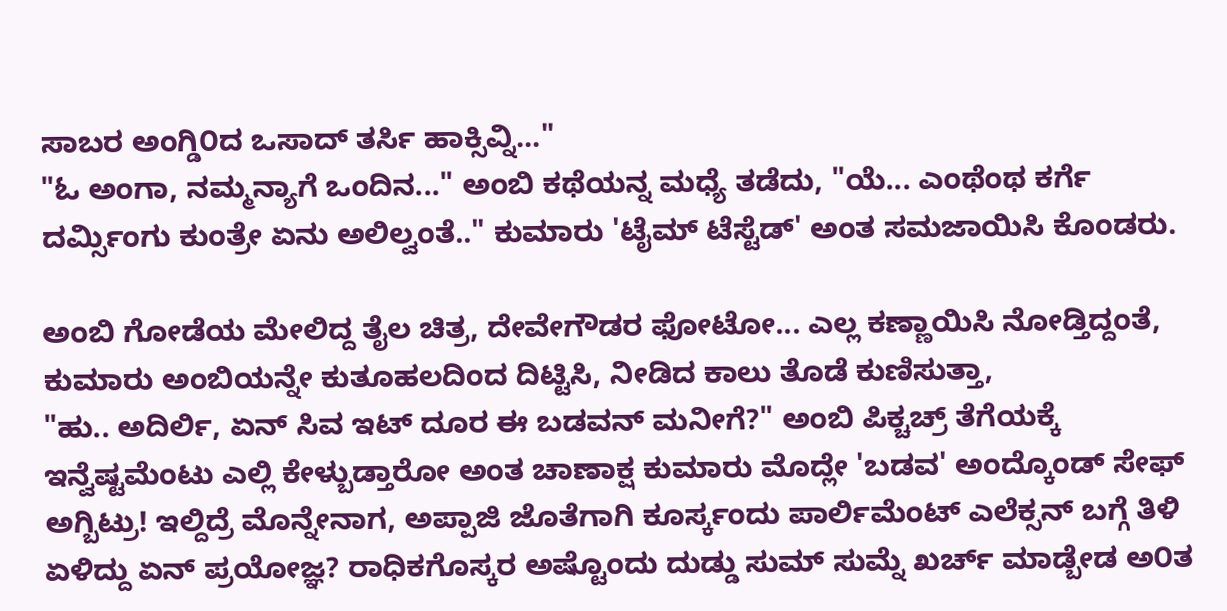ಸಾಬರ ಅಂಗ್ಡಿ೦ದ ಒಸಾದ್ ತರ್ಸಿ ಹಾಕ್ಸಿವ್ನಿ..."
"ಓ ಅಂಗಾ, ನಮ್ಮನ್ಯಾಗೆ ಒಂದಿನ..." ಅಂಬಿ ಕಥೆಯನ್ನ ಮಧ್ಯೆ ತಡೆದು, "ಯೆ... ಎಂಥೆಂಥ ಕರ್ಗೆ ದರ್ಮ್ಸಿಂಗು ಕುಂತ್ರೇ ಏನು ಅಲಿಲ್ವಂತೆ.." ಕುಮಾರು 'ಟೈಮ್ ಟೆಸ್ಟೆಡ್' ಅಂತ ಸಮಜಾಯಿಸಿ ಕೊಂಡರು.

ಅಂಬಿ ಗೋಡೆಯ ಮೇಲಿದ್ದ ತೈಲ ಚಿತ್ರ, ದೇವೇಗೌಡರ ಫೋಟೋ... ಎಲ್ಲ ಕಣ್ಣಾಯಿಸಿ ನೋಡ್ತಿದ್ದಂತೆ, ಕುಮಾರು ಅಂಬಿಯನ್ನೇ ಕುತೂಹಲದಿಂದ ದಿಟ್ಟಿಸಿ, ನೀಡಿದ ಕಾಲು ತೊಡೆ ಕುಣಿಸುತ್ತಾ,
"ಹು.. ಅದಿರ್ಲಿ, ಏನ್ ಸಿವ ಇಟ್ ದೂರ ಈ ಬಡವನ್ ಮನೀಗೆ?" ಅಂಬಿ ಪಿಕ್ಚಚ್ರ್ ತೆಗೆಯಕ್ಕೆ ಇನ್ವೆಷ್ಟಮೆಂಟು ಎಲ್ಲಿ ಕೇಳ್ಬುಡ್ತಾರೋ ಅಂತ ಚಾಣಾಕ್ಷ ಕುಮಾರು ಮೊದ್ಲೇ 'ಬಡವ' ಅಂದ್ಕೊಂಡ್ ಸೇಫ್ ಅಗ್ಬಿಟ್ರು! ಇಲ್ದಿದ್ರೆ ಮೊನ್ನೇನಾಗ, ಅಪ್ಪಾಜಿ ಜೊತೆಗಾಗಿ ಕೂರ್ಸ್ಕಂದು ಪಾರ್ಲಿಮೆಂಟ್ ಎಲೆಕ್ಸನ್ ಬಗ್ಗೆ ತಿಳಿ ಏಳಿದ್ದು ಏನ್ ಪ್ರಯೋಜ್ಞ? ರಾಧಿಕಗೊಸ್ಕರ ಅಷ್ಟೊಂದು ದುಡ್ಡು ಸುಮ್ ಸುಮ್ನೆ ಖರ್ಚ್ ಮಾಡ್ಬೇಡ ಅ೦ತ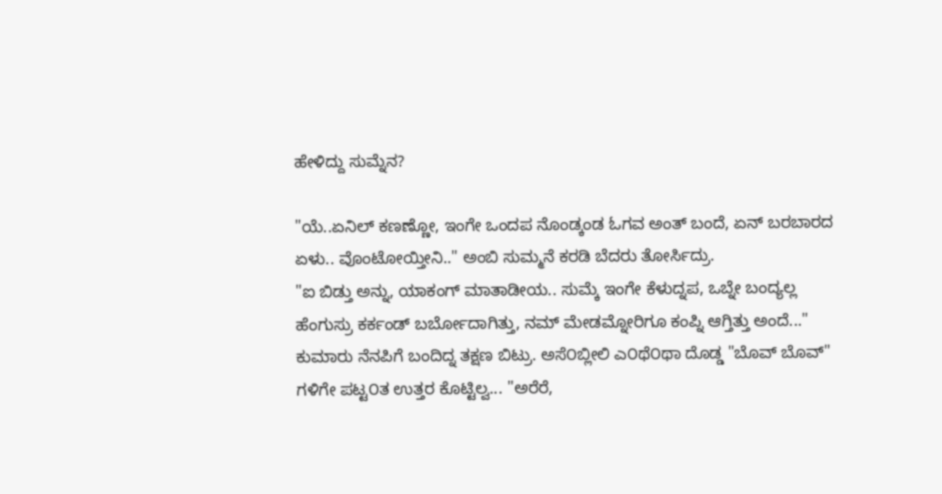ಹೇಳಿದ್ದು ಸುಮ್ನೆನ?

"ಯೆ..ಏನಿಲ್ ಕಣಣ್ಣೋ, ಇಂಗೇ ಒಂದಪ ನೊಂಡ್ಕಂಡ ಓಗವ ಅಂತ್ ಬಂದೆ, ಏನ್ ಬರಬಾರದ ಏಳು.. ವೊಂಟೋಯ್ತೀನಿ.." ಅಂಬಿ ಸುಮ್ಮನೆ ಕರಡಿ ಬೆದರು ತೋರ್ಸಿದ್ರು.
"ಐ ಬಿಡ್ತು ಅನ್ನು, ಯಾಕಂಗ್ ಮಾತಾಡೀಯ.. ಸುಮ್ಕೆ ಇಂಗೇ ಕೆಳುದ್ನಪ, ಒಬ್ನೇ ಬಂದ್ಯಲ್ಲ ಹೆಂಗುಸ್ರು ಕರ್ಕಂಡ್ ಬರ್ಬೋದಾಗಿತ್ತು, ನಮ್ ಮೇಡಮ್ನೋರಿಗೂ ಕಂಪ್ನಿ ಆಗ್ತಿತ್ತು ಅಂದೆ..." ಕುಮಾರು ನೆನಪಿಗೆ ಬಂದಿದ್ನ ತಕ್ಷಣ ಬಿಟ್ರು. ಅಸೆ೦ಬ್ಲೀಲಿ ಎ೦ಥೆ೦ಥಾ ದೊಡ್ಡ "ಬೊವ್ ಬೊವ್" ಗಳಿಗೇ ಪಟ್ಟ೦ತ ಉತ್ತರ ಕೊಟ್ಟಿಲ್ವ... "ಅರೆರೆ,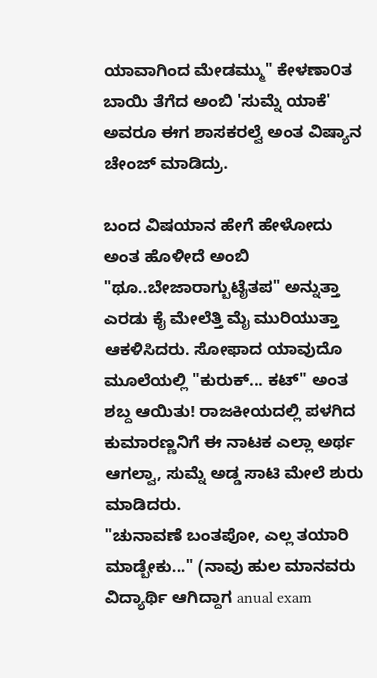ಯಾವಾಗಿಂದ ಮೇಡಮ್ಮು" ಕೇಳಣಾ೦ತ ಬಾಯಿ ತೆಗೆದ ಅಂಬಿ 'ಸುಮ್ನೆ ಯಾಕೆ' ಅವರೂ ಈಗ ಶಾಸಕರಲ್ವೆ ಅಂತ ವಿಷ್ಯಾನ ಚೇಂಜ್ ಮಾಡಿದ್ರು.

ಬಂದ ವಿಷಯಾನ ಹೇಗೆ ಹೇಳೋದು ಅಂತ ಹೊಳೀದೆ ಅಂಬಿ "ಥೂ..ಬೇಜಾರಾಗ್ಬುಟೈತಪ" ಅನ್ನುತ್ತಾ ಎರಡು ಕೈ ಮೇಲೆತ್ತಿ ಮೈ ಮುರಿಯುತ್ತಾ ಆಕಳಿಸಿದರು. ಸೋಫಾದ ಯಾವುದೊ ಮೂಲೆಯಲ್ಲಿ "ಕುರುಕ್... ಕಟ್" ಅಂತ ಶಬ್ದ ಆಯಿತು! ರಾಜಕೀಯದಲ್ಲಿ ಪಳಗಿದ ಕುಮಾರಣ್ಣನಿಗೆ ಈ ನಾಟಕ ಎಲ್ಲಾ ಅರ್ಥ ಆಗಲ್ವಾ, ಸುಮ್ನೆ ಅಡ್ಡ ಸಾಟಿ ಮೇಲೆ ಶುರು ಮಾಡಿದರು.
"ಚುನಾವಣೆ ಬಂತಪೋ, ಎಲ್ಲ ತಯಾರಿ ಮಾಡ್ಬೇಕು..." (ನಾವು ಹುಲ ಮಾನವರು ವಿದ್ಯಾರ್ಥಿ ಆಗಿದ್ದಾಗ anual exam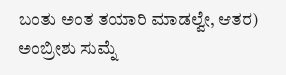ಬಂತು ಅಂತ ತಯಾರಿ ಮಾಡಲ್ವೇ, ಆತರ) ಅಂಬ್ರೀಶು ಸುಮ್ನೆ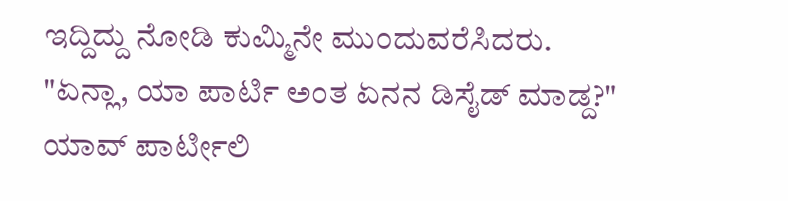ಇದ್ದಿದ್ದು ನೋಡಿ ಕುಮ್ಮಿನೇ ಮುಂದುವರೆಸಿದರು. "ಏನ್ಲಾ, ಯಾ ಪಾರ್ಟಿ ಅಂತ ಏನನ ಡಿಸೈಡ್ ಮಾಡ್ದ?" ಯಾವ್ ಪಾರ್ಟೀಲಿ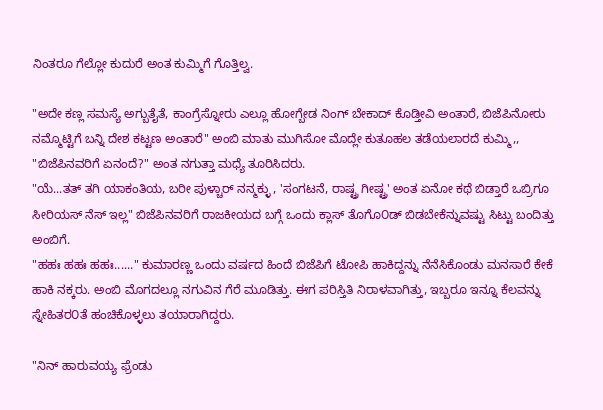ನಿಂತರೂ ಗೆಲ್ಲೋ ಕುದುರೆ ಅಂತ ಕುಮ್ಮಿಗೆ ಗೊತ್ತಿಲ್ವ.

"ಅದೇ ಕಣ್ಲ ಸಮಸ್ಯೆ ಅಗ್ಬುತೈತೆ, ಕಾಂಗ್ರೆಸ್ನೋರು ಎಲ್ಲೂ ಹೋಗ್ಬೇಡ ನಿಂಗ್ ಬೇಕಾದ್ ಕೊಡ್ತೀವಿ ಅಂತಾರೆ, ಬಿಜೆಪಿನೋರು ನಮ್ಮೊಟ್ಟಿಗೆ ಬನ್ನಿ ದೇಶ ಕಟ್ಟಣ ಅಂತಾರೆ" ಅಂಬಿ ಮಾತು ಮುಗಿಸೋ ಮೊದ್ಲೇ ಕುತೂಹಲ ತಡೆಯಲಾರದೆ ಕುಮ್ಮಿ,, "ಬಿಜೆಪಿನವರಿಗೆ ಏನಂದೆ?" ಅಂತ ನಗುತ್ತಾ ಮಧ್ಯೆ ತೂರಿಸಿದರು.
"ಯೆ...ತತ್ ತಗಿ ಯಾಕಂತಿಯ, ಬರೀ ಪುಳ್ಚಾರ್ ನನ್ಮಕ್ಳು , 'ಸಂಗಟನೆ, ರಾಷ್ಟ್ರ ಗೀಷ್ಟ್ರ' ಅಂತ ಏನೋ ಕಥೆ ಬಿಡ್ತಾರೆ ಒಬ್ರಿಗೂ ಸೀರಿಯಸ್ ನೆಸ್ ಇಲ್ಲ" ಬಿಜೆಪಿನವರಿಗೆ ರಾಜಕೀಯದ ಬಗ್ಗೆ ಒಂದು ಕ್ಲಾಸ್ ತೊಗೊ೦ಡ್ ಬಿಡಬೇಕೆನ್ನುವಷ್ಟು ಸಿಟ್ಟು ಬಂದಿತ್ತು ಅಂಬಿಗೆ.
"ಹಹಃ ಹಹಃ ಹಹಃ......" ಕುಮಾರಣ್ಣ ಒಂದು ವರ್ಷದ ಹಿಂದೆ ಬಿಜೆಪಿಗೆ ಟೋಪಿ ಹಾಕಿದ್ದನ್ನು ನೆನೆಸಿಕೊಂಡು ಮನಸಾರೆ ಕೇಕೆ ಹಾಕಿ ನಕ್ಕರು. ಅಂಬಿ ಮೊಗದಲ್ಲೂ ನಗುವಿನ ಗೆರೆ ಮೂಡಿತ್ತು. ಈಗ ಪರಿಸ್ತಿತಿ ನಿರಾಳವಾಗಿತ್ತು, ಇಬ್ಬರೂ ಇನ್ನೂ ಕೆಲವನ್ನು ಸ್ನೇಹಿತರ೦ತೆ ಹಂಚಿಕೊಳ್ಳಲು ತಯಾರಾಗಿದ್ದರು.

"ನಿನ್ ಹಾರುವಯ್ಯ ಫ್ರೆಂಡು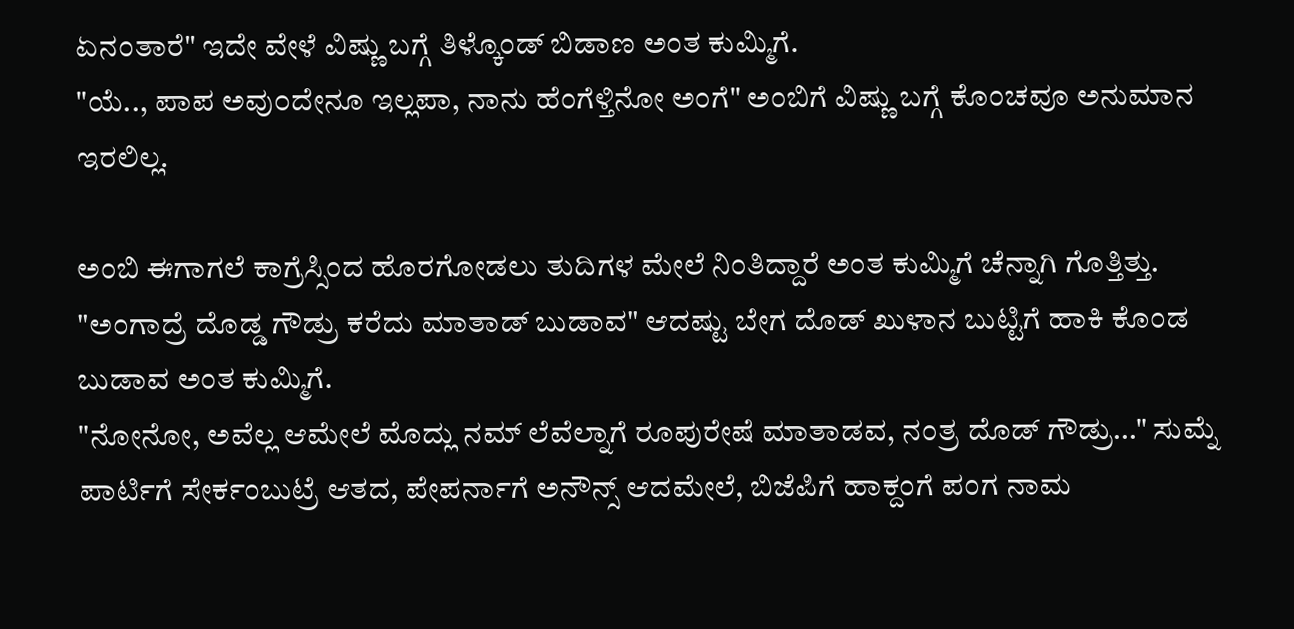ಏನಂತಾರೆ" ಇದೇ ವೇಳೆ ವಿಷ್ಣು ಬಗ್ಗೆ ತಿಳ್ಕೊಂಡ್ ಬಿಡಾಣ ಅಂತ ಕುಮ್ಮಿಗೆ.
"ಯೆ.., ಪಾಪ ಅವು೦ದೇನೂ ಇಲ್ಲಪಾ, ನಾನು ಹೆಂಗೆಳ್ತಿನೋ ಅಂಗೆ" ಅಂಬಿಗೆ ವಿಷ್ಣು ಬಗ್ಗೆ ಕೊಂಚವೂ ಅನುಮಾನ ಇರಲಿಲ್ಲ.

ಅಂಬಿ ಈಗಾಗಲೆ ಕಾಗ್ರೆಸ್ಸಿಂದ ಹೊರಗೋಡಲು ತುದಿಗಳ ಮೇಲೆ ನಿಂತಿದ್ದಾರೆ ಅಂತ ಕುಮ್ಮಿಗೆ ಚೆನ್ನಾಗಿ ಗೊತ್ತಿತ್ತು.
"ಅಂಗಾದ್ರೆ ದೊಡ್ಡ ಗೌಡ್ರು ಕರೆದು ಮಾತಾಡ್ ಬುಡಾವ" ಆದಷ್ಟು ಬೇಗ ದೊಡ್ ಖುಳಾನ ಬುಟ್ಟಿಗೆ ಹಾಕಿ ಕೊಂಡ ಬುಡಾವ ಅಂತ ಕುಮ್ಮಿಗೆ.
"ನೋನೋ, ಅವೆಲ್ಲ ಆಮೇಲೆ ಮೊದ್ಲು ನಮ್ ಲೆವೆಲ್ನಾಗೆ ರೂಪುರೇಷೆ ಮಾತಾಡವ, ನಂತ್ರ ದೊಡ್ ಗೌಡ್ರು..." ಸುಮ್ನೆ ಪಾರ್ಟಿಗೆ ಸೇರ್ಕಂಬುಟ್ರೆ ಆತದ, ಪೇಪರ್ನಾಗೆ ಅನೌನ್ಸ್ ಆದಮೇಲೆ, ಬಿಜೆಪಿಗೆ ಹಾಕ್ದಂಗೆ ಪಂಗ ನಾಮ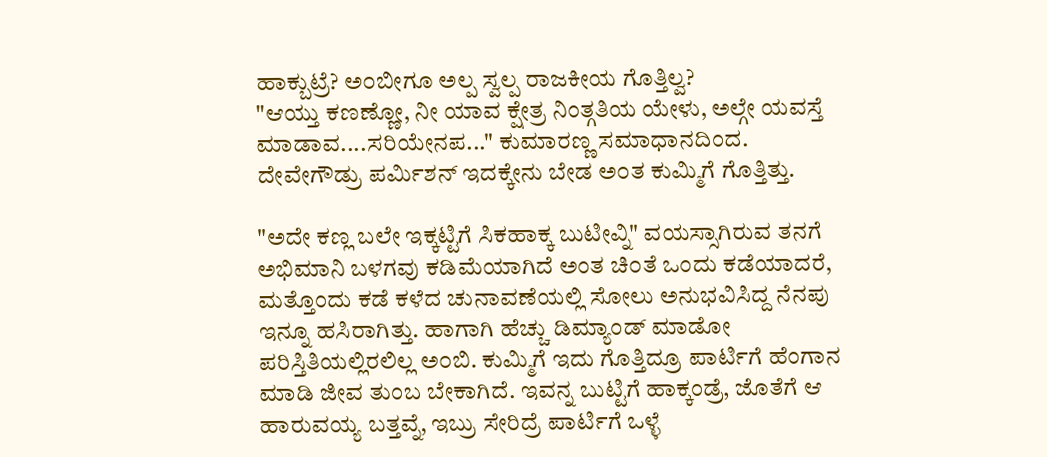ಹಾಕ್ಬುಟ್ರೆ? ಅ೦ಬೀಗೂ ಅಲ್ಪ ಸ್ವಲ್ಪ ರಾಜಕೀಯ ಗೊತ್ತಿಲ್ವ?
"ಆಯ್ತು ಕಣಣ್ಣೋ, ನೀ ಯಾವ ಕ್ಷೇತ್ರ ನಿಂತ್ಗತಿಯ ಯೇಳು, ಅಲ್ಗೇ ಯವಸ್ತೆ ಮಾಡಾವ....ಸರಿಯೇನಪ..." ಕುಮಾರಣ್ಣ ಸಮಾಧಾನದಿಂದ. ದೇವೇಗೌಡ್ರು ಪರ್ಮಿಶನ್ ಇದಕ್ಕೇನು ಬೇಡ ಅ೦ತ ಕುಮ್ಮಿಗೆ ಗೊತ್ತಿತ್ತು.

"ಅದೇ ಕಣ್ಲ ಬಲೇ ಇಕ್ಕಟ್ಟಿಗೆ ಸಿಕಹಾಕ್ಕ ಬುಟೀವ್ನಿ" ವಯಸ್ಸಾಗಿರುವ ತನಗೆ ಅಭಿಮಾನಿ ಬಳಗವು ಕಡಿಮೆಯಾಗಿದೆ ಅಂತ ಚಿ೦ತೆ ಒಂದು ಕಡೆಯಾದರೆ, ಮತ್ತೊಂದು ಕಡೆ ಕಳೆದ ಚುನಾವಣೆಯಲ್ಲಿ ಸೋಲು ಅನುಭವಿಸಿದ್ದ ನೆನಪು ಇನ್ನೂ ಹಸಿರಾಗಿತ್ತು. ಹಾಗಾಗಿ ಹೆಚ್ಚು ಡಿಮ್ಯಾಂಡ್ ಮಾಡೋ ಪರಿಸ್ತಿತಿಯಲ್ಲಿರಲಿಲ್ಲ ಅ೦ಬಿ. ಕುಮ್ಮಿಗೆ ಇದು ಗೊತ್ತಿದ್ರೂ ಪಾರ್ಟಿಗೆ ಹೆಂಗಾನ ಮಾಡಿ ಜೀವ ತುಂಬ ಬೇಕಾಗಿದೆ. ಇವನ್ನ ಬುಟ್ಟಿಗೆ ಹಾಕ್ಕಂಡ್ರೆ, ಜೊತೆಗೆ ಆ ಹಾರುವಯ್ಯ ಬತ್ತವ್ನೆ, ಇಬ್ರು ಸೇರಿದ್ರೆ ಪಾರ್ಟಿಗೆ ಒಳ್ಳೆ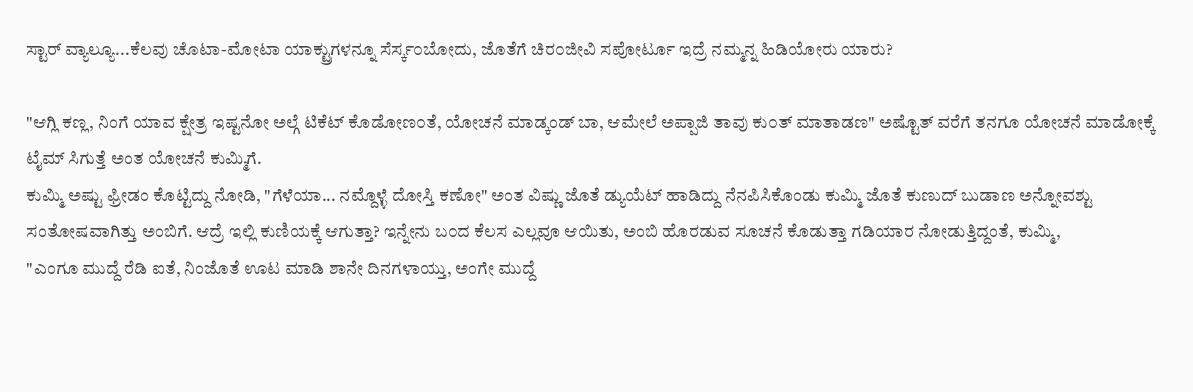ಸ್ಟಾರ್ ವ್ಯಾಲ್ಯೂ...ಕೆಲವು ಚೊಟಾ-ಮೋಟಾ ಯಾಕ್ಟ್ರುಗಳನ್ನೂ ಸೆರ್ಸ್ಕ೦ಬೋದು, ಜೊತೆಗೆ ಚಿರ೦ಜೀವಿ ಸಪೋರ್ಟೂ ಇದ್ರೆ ನಮ್ಮನ್ನ ಹಿಡಿಯೋರು ಯಾರು?

"ಆಗ್ಲಿ ಕಣ್ಲ, ನಿಂಗೆ ಯಾವ ಕ್ಷೇತ್ರ ಇಷ್ಟನೋ ಅಲ್ಗೆ ಟಿಕೆಟ್ ಕೊಡೋಣ೦ತೆ, ಯೋಚನೆ ಮಾಡ್ಕಂಡ್ ಬಾ, ಆಮೇಲೆ ಅಪ್ಪಾಜಿ ತಾವು ಕು೦ತ್ ಮಾತಾಡಣ" ಅಷ್ಟೊತ್ ವರೆಗೆ ತನಗೂ ಯೋಚನೆ ಮಾಡೋಕ್ಕೆ ಟೈಮ್ ಸಿಗುತ್ತೆ ಅಂತ ಯೋಚನೆ ಕುಮ್ಮಿಗೆ.
ಕುಮ್ಮಿ ಅಷ್ಟು ಫ್ರೀಡಂ ಕೊಟ್ಟಿದ್ದು ನೋಡಿ, "ಗೆಳೆಯಾ... ನಮ್ದೊಳ್ಳೆ ದೋಸ್ತಿ ಕಣೋ" ಅಂತ ವಿಷ್ಣು ಜೊತೆ ಡ್ಯುಯೆಟ್ ಹಾಡಿದ್ದು ನೆನಪಿಸಿಕೊಂಡು ಕುಮ್ಮಿ ಜೊತೆ ಕುಣುದ್ ಬುಡಾಣ ಅನ್ನೋವಶ್ಟು ಸಂತೋಷವಾಗಿತ್ತು ಅಂಬಿಗೆ. ಆದ್ರೆ ಇಲ್ಲಿ ಕುಣಿಯಕ್ಕೆ ಆಗುತ್ತಾ? ಇನ್ನೇನು ಬ೦ದ ಕೆಲಸ ಎಲ್ಲವೂ ಆಯಿತು, ಅಂಬಿ ಹೊರಡುವ ಸೂಚನೆ ಕೊಡುತ್ತಾ ಗಡಿಯಾರ ನೋಡುತ್ತಿದ್ದಂತೆ, ಕುಮ್ಮಿ,
"ಎಂಗೂ ಮುದ್ದೆ ರೆಡಿ ಐತೆ, ನಿಂಜೊತೆ ಊಟ ಮಾಡಿ ಶಾನೇ ದಿನಗಳಾಯ್ತು, ಅಂಗೇ ಮುದ್ದೆ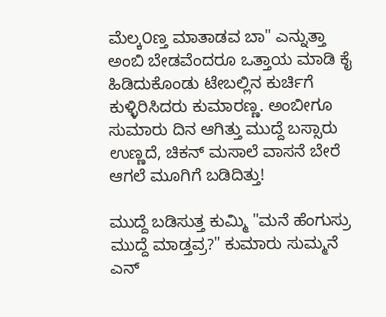ಮೆಲ್ಕ೦ಣ್ತ ಮಾತಾಡವ ಬಾ" ಎನ್ನುತ್ತಾ ಅಂಬಿ ಬೇಡವೆಂದರೂ ಒತ್ತಾಯ ಮಾಡಿ ಕೈ ಹಿಡಿದುಕೊಂಡು ಟೇಬಲ್ಲಿನ ಕುರ್ಚಿಗೆ ಕುಳ್ಳಿರಿಸಿದರು ಕುಮಾರಣ್ಣ. ಅಂಬೀಗೂ ಸುಮಾರು ದಿನ ಆಗಿತ್ತು ಮುದ್ದೆ ಬಸ್ಸಾರು ಉಣ್ಣದೆ, ಚಿಕನ್ ಮಸಾಲೆ ವಾಸನೆ ಬೇರೆ ಆಗಲೆ ಮೂಗಿಗೆ ಬಡಿದಿತ್ತು!

ಮುದ್ದೆ ಬಡಿಸುತ್ತ ಕುಮ್ಮಿ "ಮನೆ ಹೆಂಗುಸ್ರು ಮುದ್ದೆ ಮಾಡ್ತವ್ರ?" ಕುಮಾರು ಸುಮ್ಮನೆ ಎನ್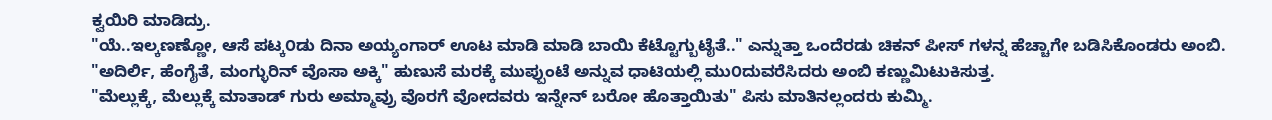ಕ್ವಯಿರಿ ಮಾಡಿದ್ರು.
"ಯೆ..ಇಲ್ಕಣಣ್ಣೋ, ಆಸೆ ಪಟ್ಕ೦ಡು ದಿನಾ ಅಯ್ಯಂಗಾರ್ ಊಟ ಮಾಡಿ ಮಾಡಿ ಬಾಯಿ ಕೆಟ್ಟೊಗ್ಬುಟೈತೆ.." ಎನ್ನುತ್ತಾ ಒಂದೆರಡು ಚಿಕನ್ ಪೀಸ್ ಗಳನ್ನ ಹೆಚ್ಚಾಗೇ ಬಡಿಸಿಕೊಂಡರು ಅಂಬಿ.
"ಅದಿರ್ಲಿ, ಹೆಂಗೈತೆ, ಮಂಗ್ಳುರಿನ್ ವೊಸಾ ಅಕ್ಕಿ" ಹುಣುಸೆ ಮರಕ್ಕೆ ಮುಪ್ಪುಂಟೆ ಅನ್ನುವ ಧಾಟಿಯಲ್ಲಿ ಮು೦ದುವರೆಸಿದರು ಅಂಬಿ ಕಣ್ಣುಮಿಟುಕಿಸುತ್ತ.
"ಮೆಲ್ಲುಕ್ಕೆ, ಮೆಲ್ಲುಕ್ಕೆ ಮಾತಾಡ್ ಗುರು ಅಮ್ಮಾವ್ರು ವೊರಗೆ ವೋದವರು ಇನ್ನೇನ್ ಬರೋ ಹೊತ್ತಾಯಿತು" ಪಿಸು ಮಾತಿನಲ್ಲಂದರು ಕುಮ್ಮಿ.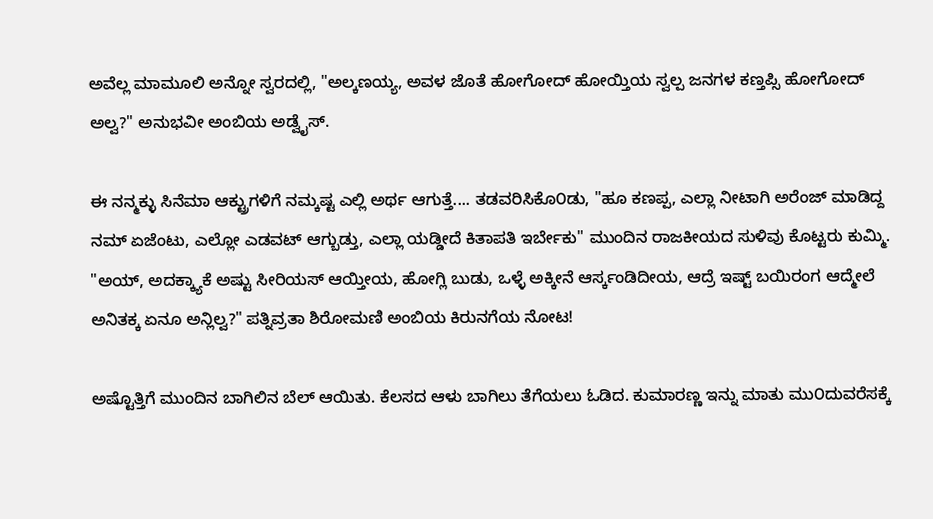ಅವೆಲ್ಲ ಮಾಮೂಲಿ ಅನ್ನೋ ಸ್ವರದಲ್ಲಿ, "ಅಲ್ಕಣಯ್ಯ, ಅವಳ ಜೊತೆ ಹೋಗೋದ್ ಹೋಯ್ತಿಯ ಸ್ವಲ್ಪ ಜನಗಳ ಕಣ್ತಪ್ಸಿ ಹೋಗೋದ್ ಅಲ್ವ?" ಅನುಭವೀ ಅಂಬಿಯ ಅಡ್ವೈಸ್.

ಈ ನನ್ಮಕ್ಳು ಸಿನೆಮಾ ಆಕ್ಟ್ರುಗಳಿಗೆ ನಮ್ಕಷ್ಟ ಎಲ್ಲಿ ಅರ್ಥ ಆಗುತ್ತೆ.... ತಡವರಿಸಿಕೊ೦ಡು, "ಹೂ ಕಣಪ್ಪ, ಎಲ್ಲಾ ನೀಟಾಗಿ ಅರೆಂಜ್ ಮಾಡಿದ್ದ ನಮ್ ಏಜೆಂಟು, ಎಲ್ಲೋ ಎಡವಟ್ ಆಗ್ಬುಡ್ತು, ಎಲ್ಲಾ ಯಡ್ಡೀದೆ ಕಿತಾಪತಿ ಇರ್ಬೇಕು" ಮುಂದಿನ ರಾಜಕೀಯದ ಸುಳಿವು ಕೊಟ್ಟರು ಕುಮ್ಮಿ.
"ಅಯ್, ಅದಕ್ಕ್ಯಾಕೆ ಅಷ್ಟು ಸೀರಿಯಸ್ ಆಯ್ತೀಯ, ಹೋಗ್ಲಿ ಬುಡು, ಒಳ್ಳೆ ಅಕ್ಕೀನೆ ಆರ್ಸ್ಕಂಡಿದೀಯ, ಆದ್ರೆ ಇಷ್ಟ್ ಬಯಿರಂಗ ಆದ್ಮೇಲೆ ಅನಿತಕ್ಕ ಏನೂ ಅನ್ಲಿಲ್ವ?" ಪತ್ನಿವ್ರತಾ ಶಿರೋಮಣಿ ಅಂಬಿಯ ಕಿರುನಗೆಯ ನೋಟ!

ಅಷ್ಟೊತ್ತಿಗೆ ಮುಂದಿನ ಬಾಗಿಲಿನ ಬೆಲ್ ಆಯಿತು. ಕೆಲಸದ ಆಳು ಬಾಗಿಲು ತೆಗೆಯಲು ಓಡಿದ. ಕುಮಾರಣ್ಣ ಇನ್ನು ಮಾತು ಮು೦ದುವರೆಸಕ್ಕೆ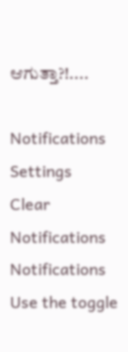ಆಗುತ್ತಾ?!....

Notifications
Settings
Clear Notifications
Notifications
Use the toggle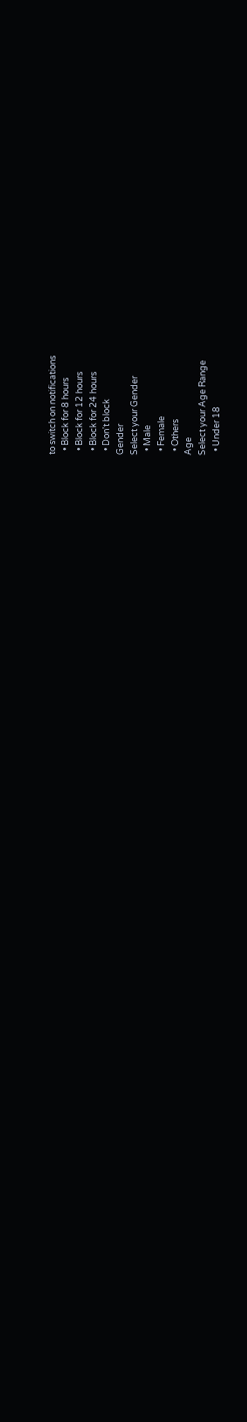to switch on notifications
  • Block for 8 hours
  • Block for 12 hours
  • Block for 24 hours
  • Don't block
Gender
Select your Gender
  • Male
  • Female
  • Others
Age
Select your Age Range
  • Under 18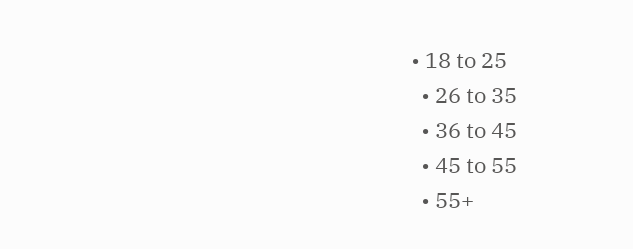• 18 to 25
  • 26 to 35
  • 36 to 45
  • 45 to 55
  • 55+